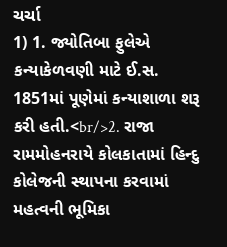ચર્ચા
1) 1. જ્યોતિબા ફુલેએ કન્યાકેળવણી માટે ઈ.સ. 1851માં પૂણેમાં કન્યાશાળા શરૂ કરી હતી.<br/>2. રાજા રામમોહનરાયે કોલકાતામાં હિન્દુ કોલેજની સ્થાપના કરવામાં મહત્વની ભૂમિકા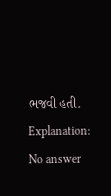ભજવી હતી.
Explanation:
No answer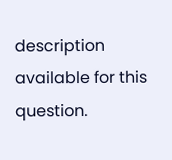description available for this question.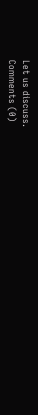Let us discuss.
Comments (0)